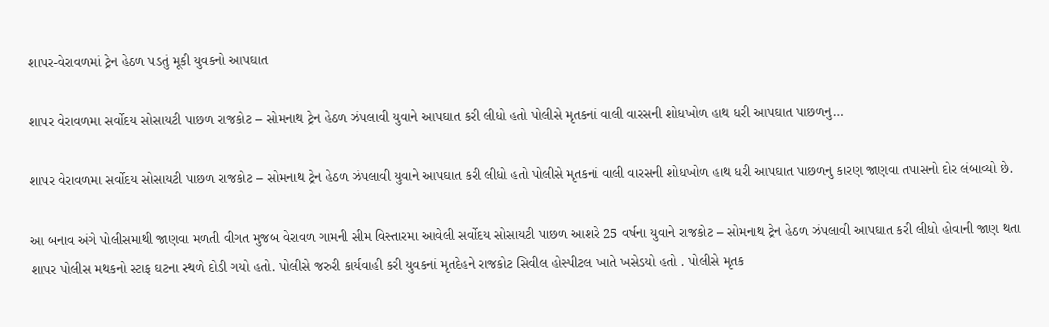શાપર-વેરાવળમાં ટ્રેન હેઠળ પડતું મૂકી યુવકનો આપઘાત

શાપર વેરાવળમા સર્વોદય સોસાયટી પાછળ રાજકોટ – સોમનાથ ટ્રેન હેઠળ ઝંપલાવી યુવાને આપઘાત કરી લીધો હતો પોલીસે મૃતકનાં વાલી વારસની શોધખોળ હાથ ધરી આપઘાત પાછળનુ…

શાપર વેરાવળમા સર્વોદય સોસાયટી પાછળ રાજકોટ – સોમનાથ ટ્રેન હેઠળ ઝંપલાવી યુવાને આપઘાત કરી લીધો હતો પોલીસે મૃતકનાં વાલી વારસની શોધખોળ હાથ ધરી આપઘાત પાછળનુ કારણ જાણવા તપાસનો દોર લંબાવ્યો છે.

આ બનાવ અંગે પોલીસમાથી જાણવા મળતી વીગત મુજબ વેરાવળ ગામની સીમ વિસ્તારમા આવેલી સર્વોદય સોસાયટી પાછળ આશરે 25 વર્ષના યુવાને રાજકોટ – સોમનાથ ટ્રેન હેઠળ ઝંપલાવી આપઘાત કરી લીધો હોવાની જાણ થતા શાપર પોલીસ મથકનો સ્ટાફ ઘટના સ્થળે દોડી ગયો હતો. પોલીસે જરુરી કાર્યવાહી કરી યુવકનાં મૃતદેહને રાજકોટ સિવીલ હોસ્પીટલ ખાતે ખસેડયો હતો . પોલીસે મૃતક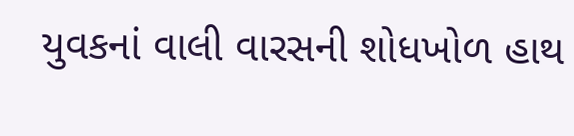યુવકનાં વાલી વારસની શોધખોળ હાથ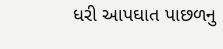ધરી આપઘાત પાછળનુ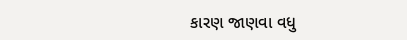કારણ જાણવા વધુ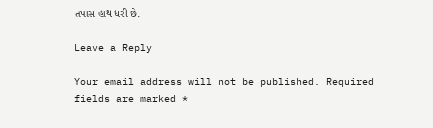તપાસ હાથ ધરી છે.

Leave a Reply

Your email address will not be published. Required fields are marked *